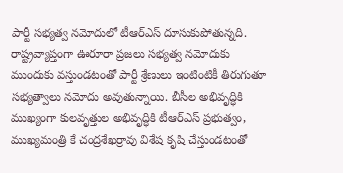పార్టీ సభ్యత్వ నమోదులో టీఆర్ఎస్ దూసుకుపోతున్నది. రాష్ట్రవ్యాప్తంగా ఊరూరా ప్రజలు సభ్యత్వ నమోదుకు ముందుకు వస్తుండటంతో పార్టీ శ్రేణులు ఇంటింటికీ తిరుగుతూ సభ్యత్వాలు నమోదు అవుతున్నాయి. బీసీల అభివృద్ధికి ముఖ్యంగా కులవృత్తుల అభివృద్ధికి టీఆర్ఎస్ ప్రభుత్వం, ముఖ్యమంత్రి కే చంద్రశేఖర్రావు విశేష కృషి చేస్తుండటంతో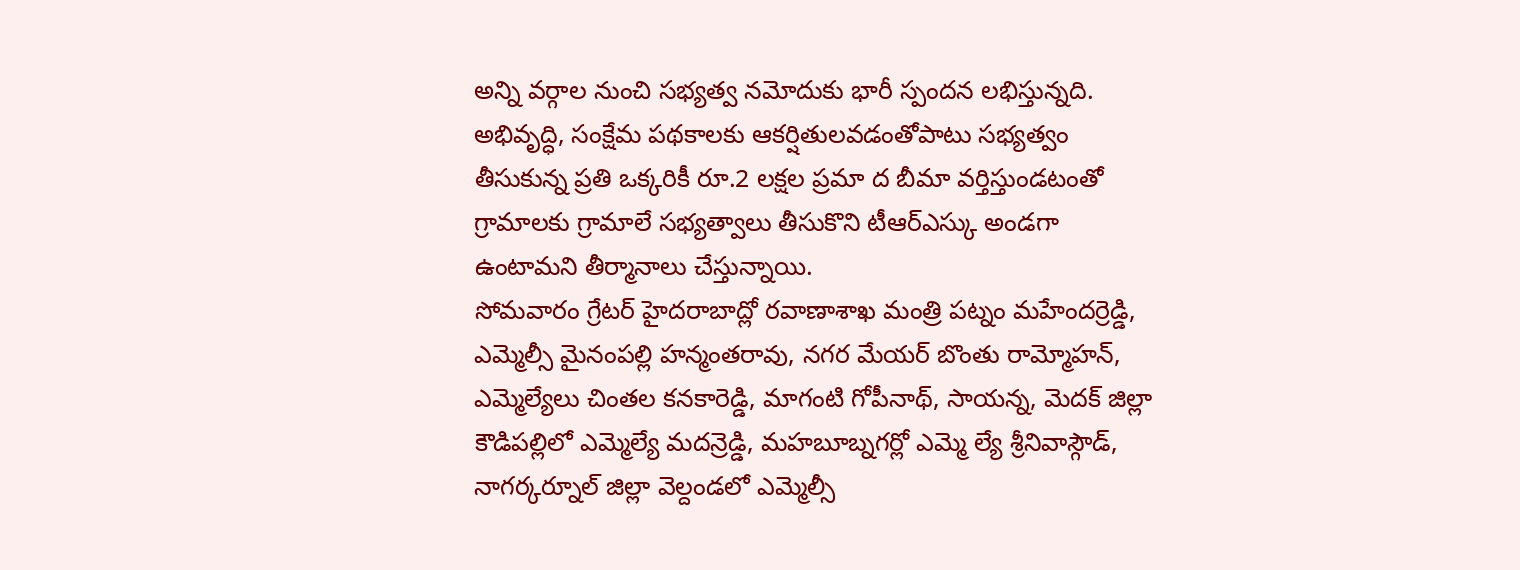అన్ని వర్గాల నుంచి సభ్యత్వ నమోదుకు భారీ స్పందన లభిస్తున్నది. అభివృద్ధి, సంక్షేమ పథకాలకు ఆకర్షితులవడంతోపాటు సభ్యత్వం తీసుకున్న ప్రతి ఒక్కరికీ రూ.2 లక్షల ప్రమా ద బీమా వర్తిస్తుండటంతో గ్రామాలకు గ్రామాలే సభ్యత్వాలు తీసుకొని టీఆర్ఎస్కు అండగా ఉంటామని తీర్మానాలు చేస్తున్నాయి.
సోమవారం గ్రేటర్ హైదరాబాద్లో రవాణాశాఖ మంత్రి పట్నం మహేందర్రెడ్డి, ఎమ్మెల్సీ మైనంపల్లి హన్మంతరావు, నగర మేయర్ బొంతు రామ్మోహన్, ఎమ్మెల్యేలు చింతల కనకారెడ్డి, మాగంటి గోపీనాథ్, సాయన్న, మెదక్ జిల్లా కౌడిపల్లిలో ఎమ్మెల్యే మదన్రెడ్డి, మహబూబ్నగర్లో ఎమ్మె ల్యే శ్రీనివాస్గౌడ్, నాగర్కర్నూల్ జిల్లా వెల్దండలో ఎమ్మెల్సీ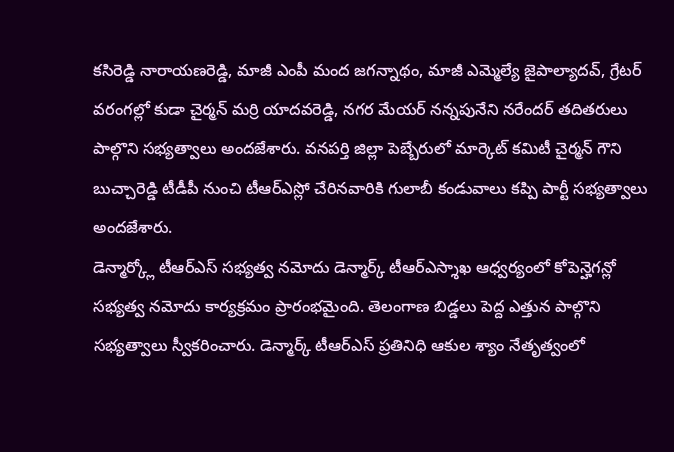కసిరెడ్డి నారాయణరెడ్డి, మాజీ ఎంపీ మంద జగన్నాథం, మాజీ ఎమ్మెల్యే జైపాల్యాదవ్, గ్రేటర్ వరంగల్లో కుడా చైర్మన్ మర్రి యాదవరెడ్డి, నగర మేయర్ నన్నపునేని నరేందర్ తదితరులు పాల్గొని సభ్యత్వాలు అందజేశారు. వనపర్తి జిల్లా పెబ్బేరులో మార్కెట్ కమిటీ చైర్మన్ గౌని బుచ్చారెడ్డి టీడీపీ నుంచి టీఆర్ఎస్లో చేరినవారికి గులాబీ కండువాలు కప్పి పార్టీ సభ్యత్వాలు అందజేశారు.
డెన్మార్క్లో టీఆర్ఎస్ సభ్యత్వ నమోదు డెన్మార్క్ టీఆర్ఎస్శాఖ ఆధ్వర్యంలో కోపెన్హెగన్లో సభ్యత్వ నమోదు కార్యక్రమం ప్రారంభమైంది. తెలంగాణ బిడ్డలు పెద్ద ఎత్తున పాల్గొని సభ్యత్వాలు స్వీకరించారు. డెన్మార్క్ టీఆర్ఎస్ ప్రతినిధి ఆకుల శ్యాం నేతృత్వంలో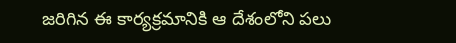జరిగిన ఈ కార్యక్రమానికి ఆ దేశంలోని పలు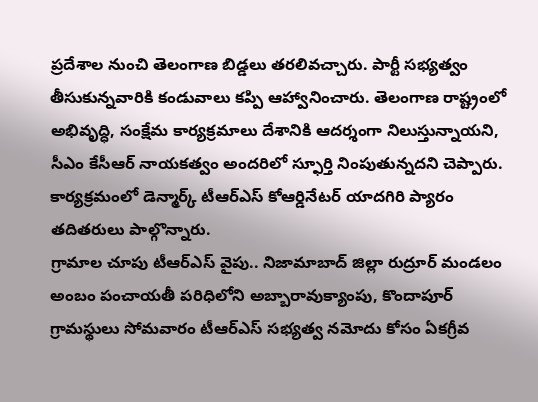ప్రదేశాల నుంచి తెలంగాణ బిడ్డలు తరలివచ్చారు. పార్టీ సభ్యత్వం తీసుకున్నవారికి కండువాలు కప్పి ఆహ్వానించారు. తెలంగాణ రాష్ట్రంలో అభివృద్ధి, సంక్షేమ కార్యక్రమాలు దేశానికి ఆదర్శంగా నిలుస్తున్నాయని, సీఎం కేసీఆర్ నాయకత్వం అందరిలో స్ఫూర్తి నింపుతున్నదని చెప్పారు. కార్యక్రమంలో డెన్మార్క్ టీఆర్ఎస్ కోఆర్డినేటర్ యాదగిరి ప్యారం తదితరులు పాల్గొన్నారు.
గ్రామాల చూపు టీఆర్ఎస్ వైపు.. నిజామాబాద్ జిల్లా రుద్రూర్ మండలం అంబం పంచాయతీ పరిధిలోని అబ్బారావుక్యాంపు, కొందాపూర్ గ్రామస్థులు సోమవారం టీఆర్ఎస్ సభ్యత్వ నమోదు కోసం ఏకగ్రీవ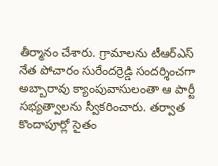తీర్మానం చేశారు. గ్రామాలను టీఆర్ఎస్ నేత పోచారం సురేందర్రెడ్డి సందర్శించగా అబ్బారావు క్యాంపువాసులంతా ఆ పార్టీ సభ్యత్వాలను స్వీకరించారు. తర్వాత కొందాపూర్లో సైతం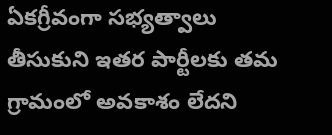ఏకగ్రీవంగా సభ్యత్వాలు తీసుకుని ఇతర పార్టీలకు తమ గ్రామంలో అవకాశం లేదని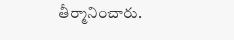తీర్మానించారు.